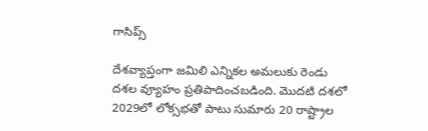గాసిప్స్

దేశవ్యాప్తంగా జమిలి ఎన్నికల అమలుకు రెండు దశల వ్యూహం ప్రతిపాదించబడింది. మొదటి దశలో 2029లో లోక్సభతో పాటు సుమారు 20 రాష్ట్రాల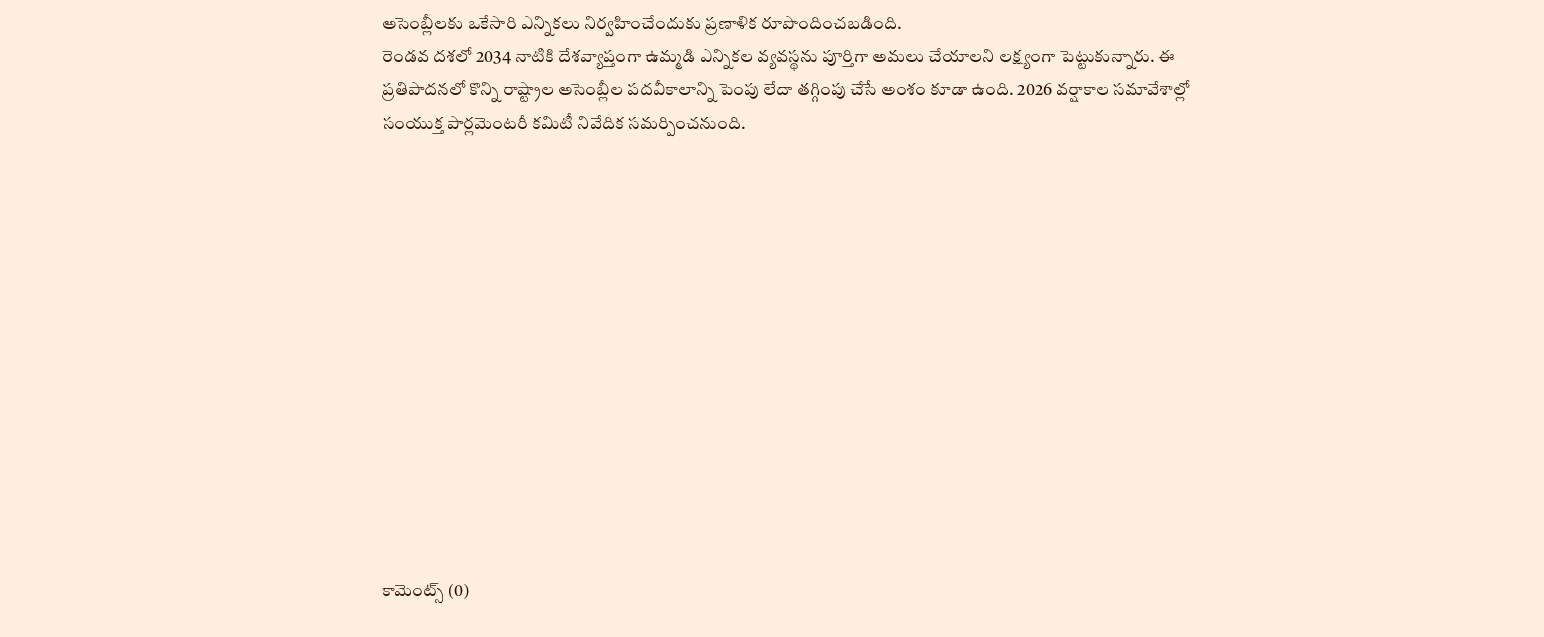అసెంబ్లీలకు ఒకేసారి ఎన్నికలు నిర్వహించేందుకు ప్రణాళిక రూపొందించబడింది.
రెండవ దశలో 2034 నాటికి దేశవ్యాప్తంగా ఉమ్మడి ఎన్నికల వ్యవస్థను పూర్తిగా అమలు చేయాలని లక్ష్యంగా పెట్టుకున్నారు. ఈ ప్రతిపాదనలో కొన్ని రాష్ట్రాల అసెంబ్లీల పదవీకాలాన్ని పెంపు లేదా తగ్గింపు చేసే అంశం కూడా ఉంది. 2026 వర్షాకాల సమావేశాల్లో సంయుక్త పార్లమెంటరీ కమిటీ నివేదిక సమర్పించనుంది.













కామెంట్స్ (0)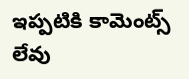ఇప్పటికి కామెంట్స్ లేవు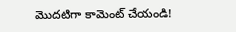మొదటిగా కామెంట్ చేయండి!